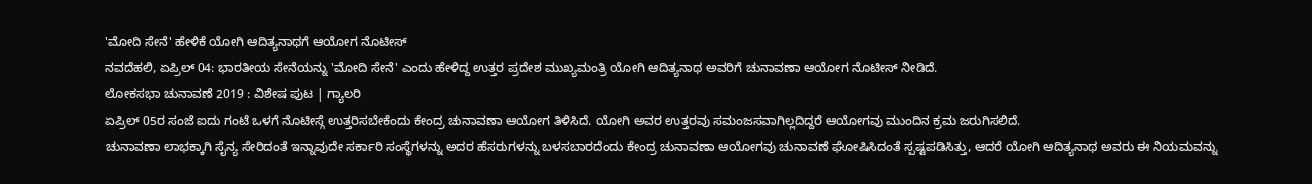'ಮೋದಿ ಸೇನೆ' ಹೇಳಿಕೆ ಯೋಗಿ ಆದಿತ್ಯನಾಥಗೆ ಆಯೋಗ ನೊಟೀಸ್
ನವದೆಹಲಿ, ಏಪ್ರಿಲ್ 04: ಭಾರತೀಯ ಸೇನೆಯನ್ನು 'ಮೋದಿ ಸೇನೆ' ಎಂದು ಹೇಳಿದ್ದ ಉತ್ತರ ಪ್ರದೇಶ ಮುಖ್ಯಮಂತ್ರಿ ಯೋಗಿ ಆದಿತ್ಯನಾಥ ಅವರಿಗೆ ಚುನಾವಣಾ ಆಯೋಗ ನೊಟೀಸ್ ನೀಡಿದೆ.
ಲೋಕಸಭಾ ಚುನಾವಣೆ 2019 : ವಿಶೇಷ ಪುಟ | ಗ್ಯಾಲರಿ
ಏಪ್ರಿಲ್ 05ರ ಸಂಜೆ ಐದು ಗಂಟೆ ಒಳಗೆ ನೊಟೀಸ್ಗೆ ಉತ್ತರಿಸಬೇಕೆಂದು ಕೇಂದ್ರ ಚುನಾವಣಾ ಆಯೋಗ ತಿಳಿಸಿದೆ. ಯೋಗಿ ಅವರ ಉತ್ತರವು ಸಮಂಜಸವಾಗಿಲ್ಲದಿದ್ದರೆ ಆಯೋಗವು ಮುಂದಿನ ಕ್ರಮ ಜರುಗಿಸಲಿದೆ.
ಚುನಾವಣಾ ಲಾಭಕ್ಕಾಗಿ ಸೈನ್ಯ ಸೇರಿದಂತೆ ಇನ್ನಾವುದೇ ಸರ್ಕಾರಿ ಸಂಸ್ಥೆಗಳನ್ನು ಅದರ ಹೆಸರುಗಳನ್ನು ಬಳಸಬಾರದೆಂದು ಕೇಂದ್ರ ಚುನಾವಣಾ ಆಯೋಗವು ಚುನಾವಣೆ ಘೋಷಿಸಿದಂತೆ ಸ್ಪಷ್ಟಪಡಿಸಿತ್ತು, ಆದರೆ ಯೋಗಿ ಆದಿತ್ಯನಾಥ ಅವರು ಈ ನಿಯಮವನ್ನು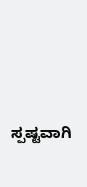ಸ್ಪಷ್ಟವಾಗಿ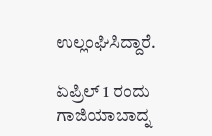ಉಲ್ಲಂಘಿಸಿದ್ದಾರೆ.

ಏಪ್ರಿಲ್ 1 ರಂದು ಗಾಜಿಯಾಬಾದ್ನ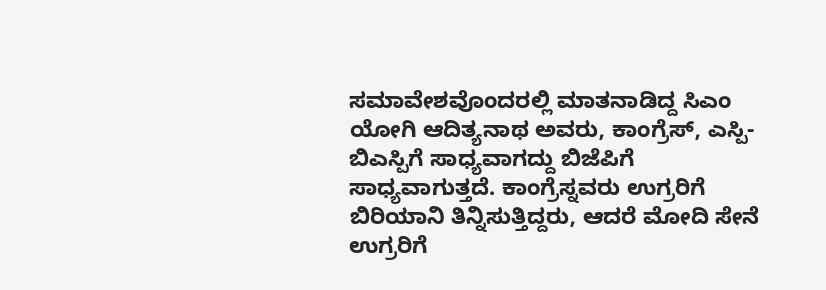ಸಮಾವೇಶವೊಂದರಲ್ಲಿ ಮಾತನಾಡಿದ್ದ ಸಿಎಂ ಯೋಗಿ ಆದಿತ್ಯನಾಥ ಅವರು, ಕಾಂಗ್ರೆಸ್, ಎಸ್ಪಿ-ಬಿಎಸ್ಪಿಗೆ ಸಾಧ್ಯವಾಗದ್ದು ಬಿಜೆಪಿಗೆ ಸಾಧ್ಯವಾಗುತ್ತದೆ. ಕಾಂಗ್ರೆಸ್ನವರು ಉಗ್ರರಿಗೆ ಬಿರಿಯಾನಿ ತಿನ್ನಿಸುತ್ತಿದ್ದರು, ಆದರೆ ಮೋದಿ ಸೇನೆ ಉಗ್ರರಿಗೆ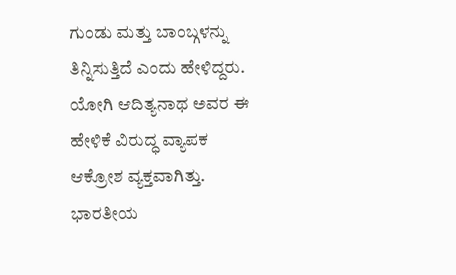ಗುಂಡು ಮತ್ತು ಬಾಂಬ್ಗಳನ್ನು ತಿನ್ನಿಸುತ್ತಿದೆ ಎಂದು ಹೇಳಿದ್ದರು.
ಯೋಗಿ ಆದಿತ್ಯನಾಥ ಅವರ ಈ ಹೇಳಿಕೆ ವಿರುದ್ಧ ವ್ಯಾಪಕ ಆಕ್ರೋಶ ವ್ಯಕ್ತವಾಗಿತ್ತು. ಭಾರತೀಯ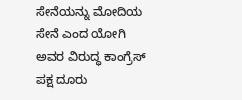ಸೇನೆಯನ್ನು ಮೋದಿಯ ಸೇನೆ ಎಂದ ಯೋಗಿ ಅವರ ವಿರುದ್ಧ ಕಾಂಗ್ರೆಸ್ ಪಕ್ಷ ದೂರು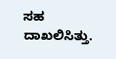ಸಹ ದಾಖಲಿಸಿತ್ತು.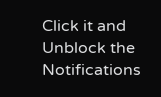Click it and Unblock the Notifications